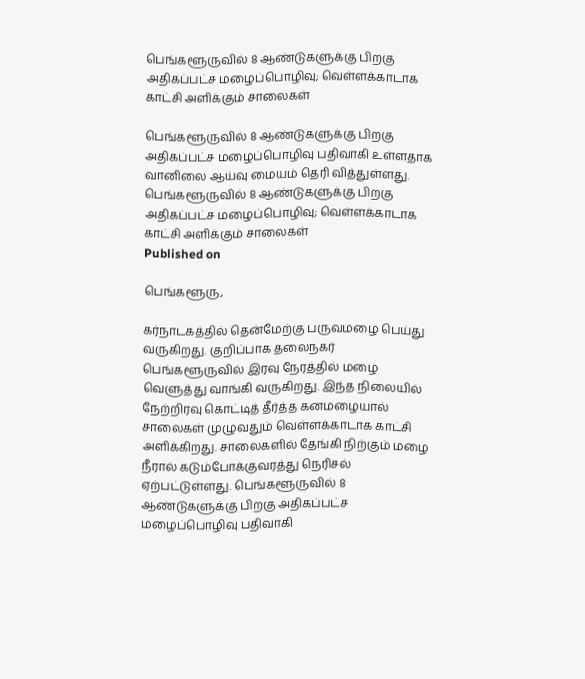பெங்களூருவில் 8 ஆண்டுகளுக்கு பிறகு அதிகப்பட்ச மழைப்பொழிவு; வெள்ளக்காடாக காட்சி அளிக்கும் சாலைகள்

பெங்களூருவில் 8 ஆண்டுகளுக்கு பிறகு அதிகப்பட்ச மழைப்பொழிவு பதிவாகி உள்ளதாக வானிலை ஆய்வு மையம் தெரி வித்துள்ளது.
பெங்களூருவில் 8 ஆண்டுகளுக்கு பிறகு அதிகப்பட்ச மழைப்பொழிவு; வெள்ளக்காடாக காட்சி அளிக்கும் சாலைகள்
Published on

பெங்களூரு,

கர்நாடகத்தில் தென்மேற்கு பருவமழை பெய்து வருகிறது. குறிப்பாக தலைநகர் பெங்களூருவில் இரவு நேரத்தில் மழை வெளுத்து வாங்கி வருகிறது. இந்த நிலையில் நேற்றிரவு கொட்டித் தீர்த்த கனமழையால் சாலைகள் முழுவதும் வெள்ளக்காடாக காட்சி அளிக்கிறது. சாலைகளில் தேங்கி நிற்கும் மழை நீரால் கடும்போக்குவரத்து நெரிசல் ஏற்பட்டுள்ளது. பெங்களூருவில் 8 ஆண்டுகளுக்கு பிறகு அதிகப்பட்ச மழைப்பொழிவு பதிவாகி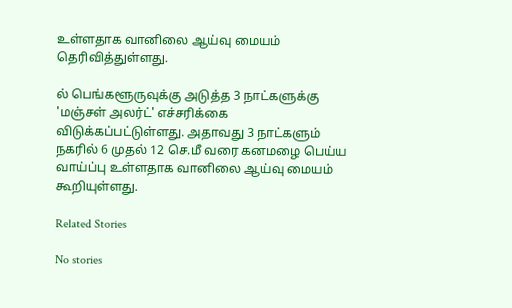உள்ளதாக வானிலை ஆய்வு மையம் தெரிவித்துள்ளது.

ல் பெங்களூருவுக்கு அடுத்த 3 நாட்களுக்கு 'மஞ்சள் அலர்ட்' எச்சரிக்கை விடுக்கப்பட்டுள்ளது. அதாவது 3 நாட்களும் நகரில் 6 முதல் 12 செ.மீ வரை கனமழை பெய்ய வாய்ப்பு உள்ளதாக வானிலை ஆய்வு மையம் கூறியுள்ளது.

Related Stories

No stories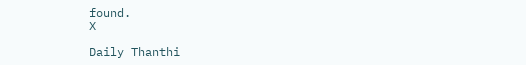found.
X

Daily Thanthi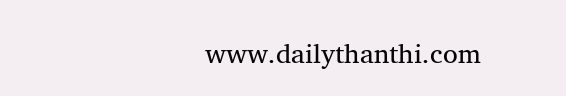www.dailythanthi.com